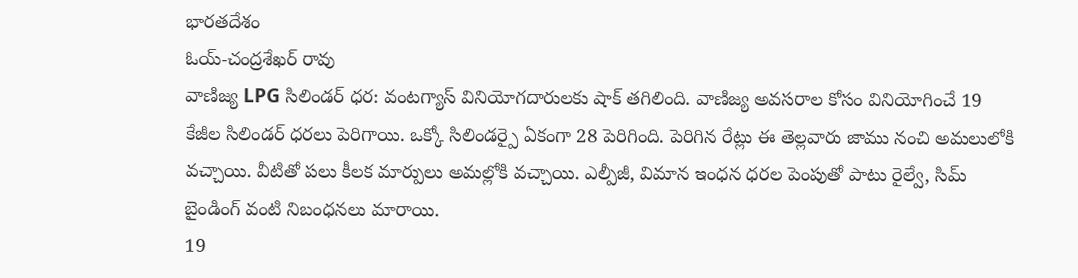భారతదేశం
ఓయ్-చంద్రశేఖర్ రావు
వాణిజ్య LPG సిలిండర్ ధర: వంటగ్యాస్ వినియోగదారులకు షాక్ తగిలింది. వాణిజ్య అవసరాల కోసం వినియోగించే 19 కేజీల సిలిండర్ ధరలు పెరిగాయి. ఒక్కో సిలిండర్పై ఏకంగా 28 పెరిగింది. పెరిగిన రేట్లు ఈ తెల్లవారు జాము నంచి అమలులోకి వచ్చాయి. వీటితో పలు కీలక మార్పులు అమల్లోకి వచ్చాయి. ఎల్పీజీ, విమాన ఇంధన ధరల పెంపుతో పాటు రైల్వే, సిమ్ బైండింగ్ వంటి నిబంధనలు మారాయి.
19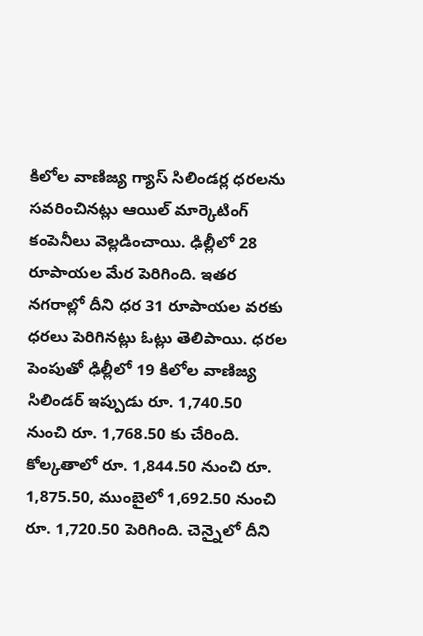కిలోల వాణిజ్య గ్యాస్ సిలిండర్ల ధరలను సవరించినట్లు ఆయిల్ మార్కెటింగ్ కంపెనీలు వెల్లడించాయి. ఢిల్లీలో 28 రూపాయల మేర పెరిగింది. ఇతర నగరాల్లో దీని ధర 31 రూపాయల వరకు ధరలు పెరిగినట్లు ఓట్లు తెలిపాయి. ధరల పెంపుతో ఢిల్లీలో 19 కిలోల వాణిజ్య సిలిండర్ ఇప్పుడు రూ. 1,740.50 నుంచి రూ. 1,768.50 కు చేరింది. కోల్కతాలో రూ. 1,844.50 నుంచి రూ. 1,875.50, ముంబైలో 1,692.50 నుంచి రూ. 1,720.50 పెరిగింది. చెన్నైలో దీని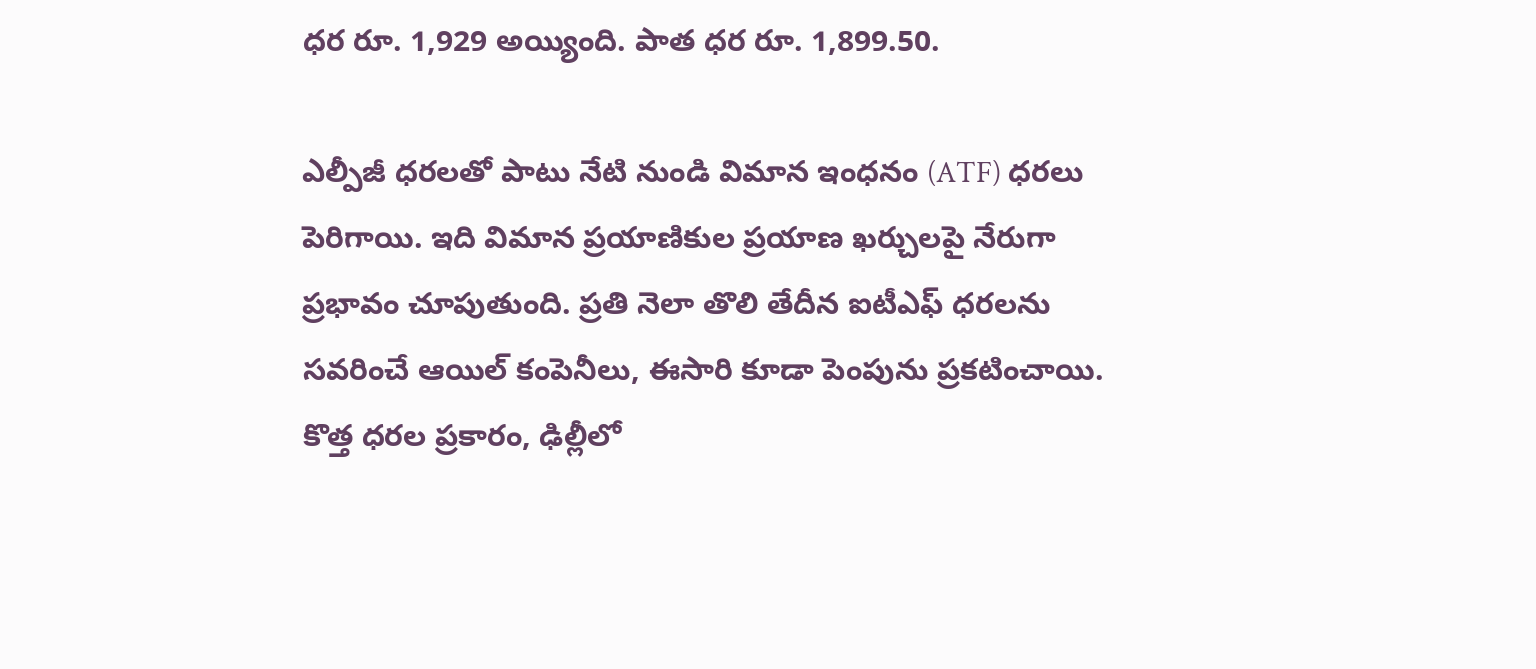ధర రూ. 1,929 అయ్యింది. పాత ధర రూ. 1,899.50.

ఎల్పీజీ ధరలతో పాటు నేటి నుండి విమాన ఇంధనం (ATF) ధరలు పెరిగాయి. ఇది విమాన ప్రయాణికుల ప్రయాణ ఖర్చులపై నేరుగా ప్రభావం చూపుతుంది. ప్రతి నెలా తొలి తేదీన ఐటీఎఫ్ ధరలను సవరించే ఆయిల్ కంపెనీలు, ఈసారి కూడా పెంపును ప్రకటించాయి. కొత్త ధరల ప్రకారం, ఢిల్లీలో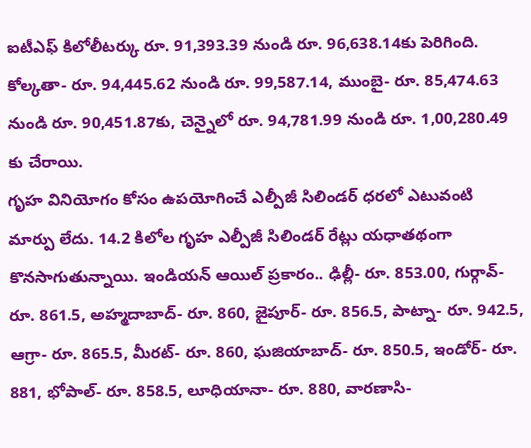ఐటీఎఫ్ కిలోలీటర్కు రూ. 91,393.39 నుండి రూ. 96,638.14కు పెరిగింది. కోల్కతా- రూ. 94,445.62 నుండి రూ. 99,587.14, ముంబై- రూ. 85,474.63 నుండి రూ. 90,451.87కు, చెన్నైలో రూ. 94,781.99 నుండి రూ. 1,00,280.49 కు చేరాయి.
గృహ వినియోగం కోసం ఉపయోగించే ఎల్పీజీ సిలిండర్ ధరలో ఎటువంటి మార్పు లేదు. 14.2 కిలోల గృహ ఎల్పీజీ సిలిండర్ రేట్లు యధాతథంగా కొనసాగుతున్నాయి. ఇండియన్ ఆయిల్ ప్రకారం.. ఢిల్లీ- రూ. 853.00, గుర్గావ్- రూ. 861.5, అహ్మదాబాద్- రూ. 860, జైపూర్- రూ. 856.5, పాట్నా- రూ. 942.5, ఆగ్రా- రూ. 865.5, మీరట్- రూ. 860, ఘజియాబాద్- రూ. 850.5, ఇండోర్- రూ. 881, భోపాల్- రూ. 858.5, లూధియానా- రూ. 880, వారణాసి-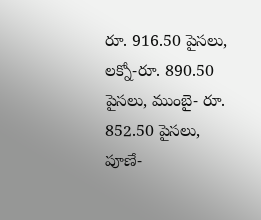రూ. 916.50 పైసలు, లక్నో-రూ. 890.50 పైసలు, ముంబై- రూ. 852.50 పైసలు, పూణే-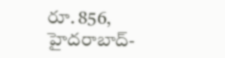రూ. 856, హైదరాబాద్-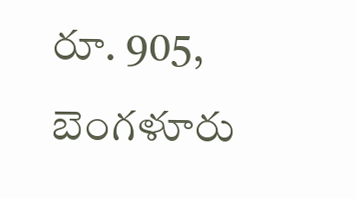రూ. 905, బెంగళూరు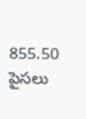855.50 పైసలు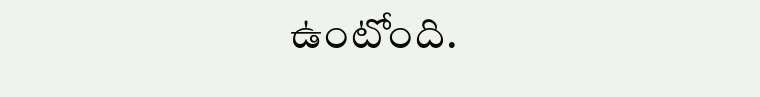ఉంటోంది.